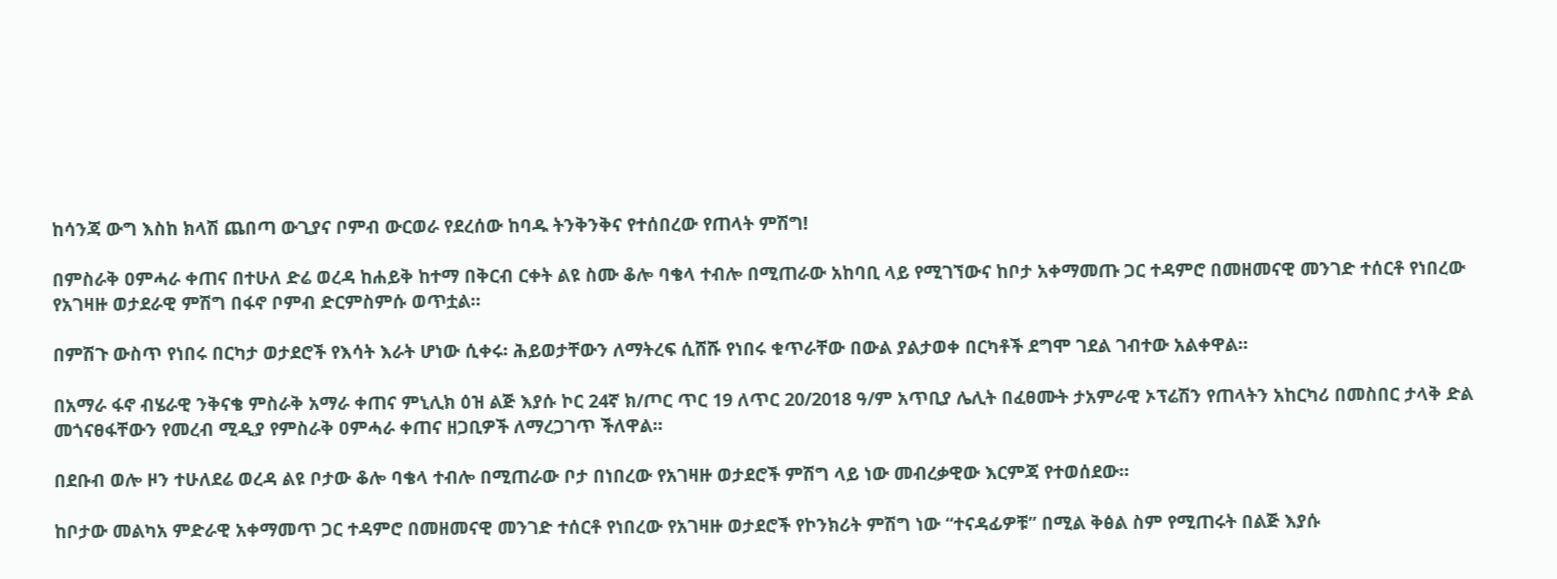ከሳንጃ ውግ እስከ ክላሽ ጨበጣ ውጊያና ቦምብ ውርወራ የደረሰው ከባዱ ትንቅንቅና የተሰበረው የጠላት ምሽግ!

በምስራቅ ዐምሓራ ቀጠና በተሁለ ድሬ ወረዳ ከሐይቅ ከተማ በቅርብ ርቀት ልዩ ስሙ ቆሎ ባቄላ ተብሎ በሚጠራው አከባቢ ላይ የሚገኘውና ከቦታ አቀማመጡ ጋር ተዳምሮ በመዘመናዊ መንገድ ተሰርቶ የነበረው የአገዛዙ ወታደራዊ ምሽግ በፋኖ ቦምብ ድርምስምሱ ወጥቷል።

በምሽጉ ውስጥ የነበሩ በርካታ ወታደሮች የእሳት እራት ሆነው ሲቀሩ፡ ሕይወታቸውን ለማትረፍ ሲሸሹ የነበሩ ቁጥራቸው በውል ያልታወቀ በርካቶች ደግሞ ገደል ገብተው አልቀዋል።

በአማራ ፋኖ ብሄራዊ ንቅናቄ ምስራቅ አማራ ቀጠና ምኒሊክ ዕዝ ልጅ እያሱ ኮር 24ኛ ክ/ጦር ጥር 19 ለጥር 20/2018 ዓ/ም አጥቢያ ሌሊት በፈፀሙት ታአምራዊ ኦፕሬሽን የጠላትን አከርካሪ በመስበር ታላቅ ድል መጎናፀፋቸውን የመረብ ሚዲያ የምስራቅ ዐምሓራ ቀጠና ዘጋቢዎች ለማረጋገጥ ችለዋል።

በደቡብ ወሎ ዞን ተሁለደሬ ወረዳ ልዩ ቦታው ቆሎ ባቄላ ተብሎ በሚጠራው ቦታ በነበረው የአገዛዙ ወታደሮች ምሽግ ላይ ነው መብረቃዊው እርምጃ የተወሰደው።

ከቦታው መልካአ ምድራዊ አቀማመጥ ጋር ተዳምሮ በመዘመናዊ መንገድ ተሰርቶ የነበረው የአገዛዙ ወታደሮች የኮንክሪት ምሽግ ነው “ተናዳፊዎቹ” በሚል ቅፅል ስም የሚጠሩት በልጅ እያሱ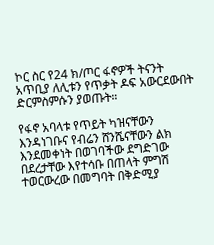ኮር ስር የ24 ክ/ጦር ፋኖዎች ትናንት አጥቢያ ለሊቱን የጥቃት ዶፍ አውርደውበት ድርምስምሱን ያወጡት።

የፋኖ አባላቱ የጥይት ካዝናቸውን እንዳነገቡና የብሬን ሸንሼናቸውን ልክ እንደመቀነት በወገባችው ደግድገው በደረታቸው እየተሳቡ በጠላት ምግሽ ተወርውረው በመግባት በቅድሚያ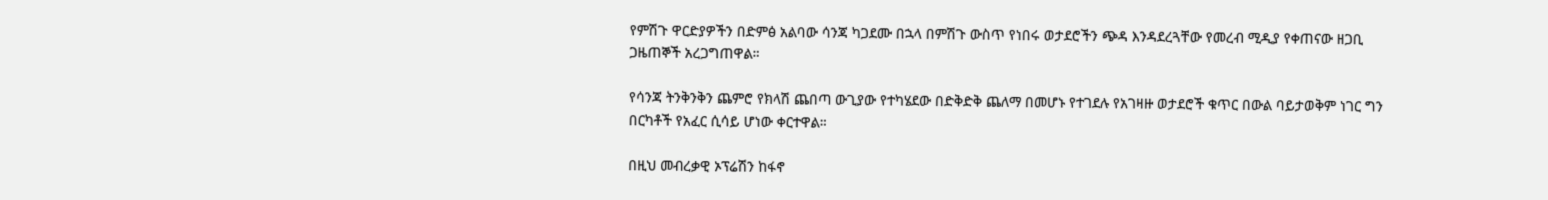የምሽጉ ዋርድያዎችን በድምፅ አልባው ሳንጃ ካጋደሙ በኋላ በምሽጉ ውስጥ የነበሩ ወታደሮችን ጭዳ እንዳደረጓቸው የመረብ ሚዲያ የቀጠናው ዘጋቢ ጋዜጠኞች አረጋግጠዋል።

የሳንጃ ትንቅንቅን ጨምሮ የክላሽ ጨበጣ ውጊያው የተካሄደው በድቅድቅ ጨለማ በመሆኑ የተገደሉ የአገዛዙ ወታደሮች ቁጥር በውል ባይታወቅም ነገር ግን በርካቶች የአፈር ሲሳይ ሆነው ቀርተዋል።

በዚህ መብረቃዊ ኦፕሬሽን ከፋኖ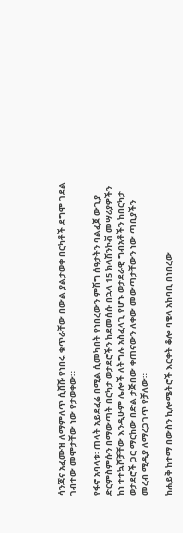ሳንጃና አፈሙዝ ለማምለጥ ሲሸሹ የነበሩ ቁጥራቸው በውል ያልታወቀ በርካቶች ደግሞ ገደል ገብተው መሞታቸው ነው የታወቀው።

የፋኖ አባላቱ፡ ጠላት አይደፈሬ በሚል ሲመካበት የነበረውን ምሽግ ሰዓታትን ባልፈጀ ውጊያ ድርምስምሱን በማውጣት በርካታ ወታደሮችን ከደመሰሱ በኋላ 15 ክላሽንኮቭ መሣሪያዎችን ከነ ተተኳሾቻቸው እንዲሁም ሌሎች ለትግሉ አስፈላጊ የሆኑ ወታደራዊ ግብአቶችን ከበርካታ ወታደሮች ጋር ማርከው በድል ታጅበው ቀጠናውን ለቀው መውጣታቸውን ነው ጣቢያችን መረብ ሚዲያ ለማረጋገጥ የቻለው።

ከሐይቅ ከተማ በውስን ኪሎሜትሮች እርቀት ቆሎ ባቄላ አከባቢ በነበረው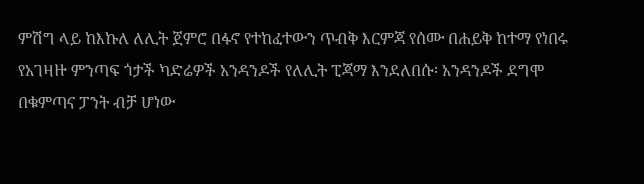ምሽግ ላይ ከእኩለ ለሊት ጀምሮ በፋኖ የተከፈተውን ጥብቅ እርምጃ የሰሙ በሐይቅ ከተማ የነበሩ የአገዛዙ ምንጣፍ ጎታች ካድሬዎች አንዳንዶች የለሊት ፒጃማ እንደለበሱ፡ አንዳንዶች ደግሞ በቁምጣና ፓንት ብቻ ሆነው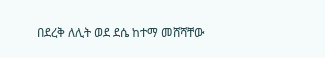በደረቅ ለሊት ወደ ደሴ ከተማ መሸሻቸው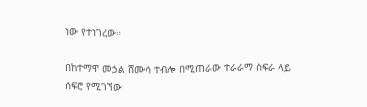ነው የተነገረው።

በከተማዋ መኃል ሸሙሳ ተብሎ በሚጠራው ተራራማ ስፍራ ላይ ሰፍሮ የሚገኘው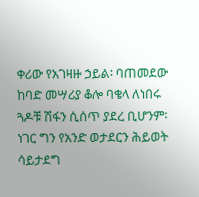ቀሪው የአገዛዙ ኃይል፡ ባጠመደው ከባድ መሣሪያ ቆሎ ባቄላ ለነበሩ ጓዶቹ ሽፋን ሲሰጥ ያደረ ቢሆንም፡ ነገር ግን የአንድ ወታደርን ሕይወት ሳይታደግ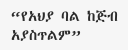“የአህያ ባል ከጅብ አያስጥልም”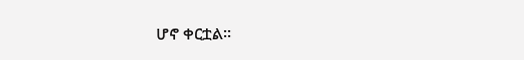ሆኖ ቀርቷል።